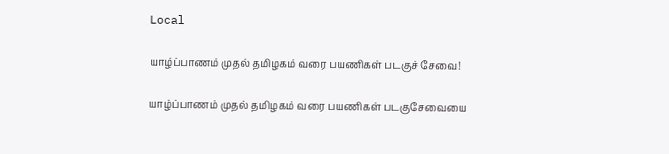Local

யாழ்ப்பாணம் முதல் தமிழகம் வரை பயணிகள் படகுச் சேவை!

யாழ்ப்பாணம் முதல் தமிழகம் வரை பயணிகள் படகுசேவையை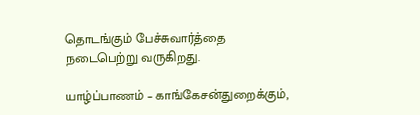தொடங்கும் பேச்சுவார்த்தை நடைபெற்று வருகிறது.

யாழ்ப்பாணம் – காங்கேசன்துறைக்கும்,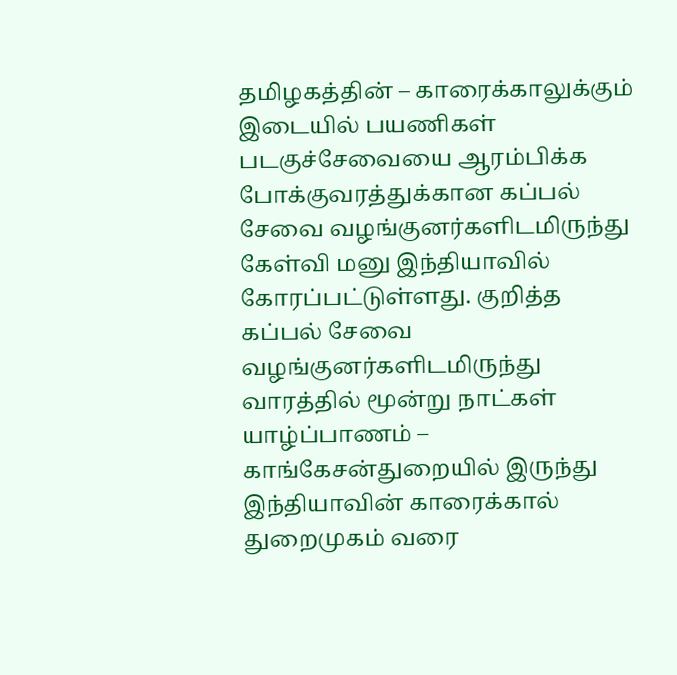தமிழகத்தின் – காரைக்காலுக்கும் இடையில் பயணிகள் படகுச்சேவையை ஆரம்பிக்க போக்குவரத்துக்கான கப்பல் சேவை வழங்குனர்களிடமிருந்து கேள்வி மனு இந்தியாவில் கோரப்பட்டுள்ளது. குறித்த கப்பல் சேவை வழங்குனர்களிடமிருந்து வாரத்தில் மூன்று நாட்கள் யாழ்ப்பாணம் – காங்கேசன்துறையில் இருந்து இந்தியாவின் காரைக்கால் துறைமுகம் வரை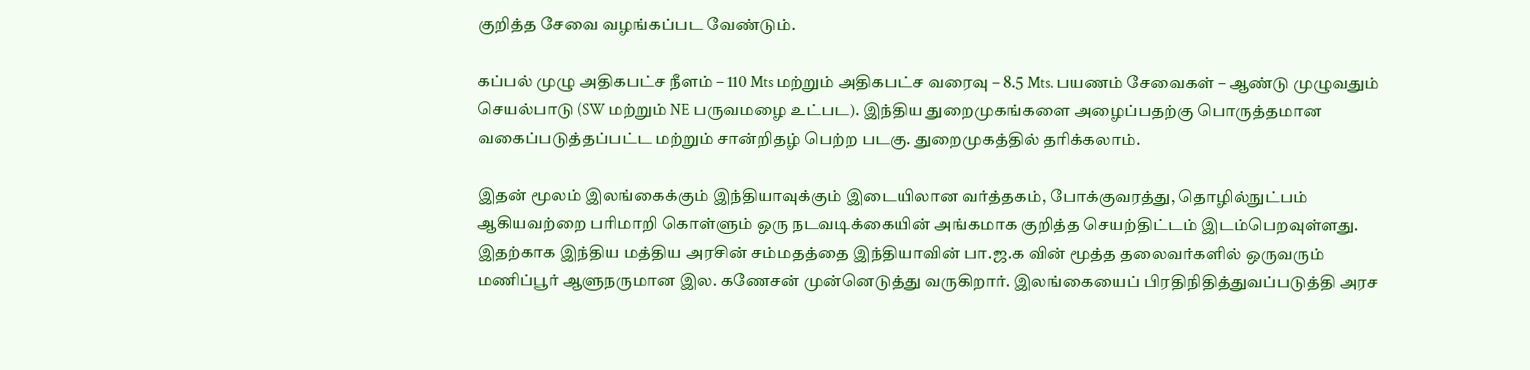குறித்த சேவை வழங்கப்பட வேண்டும்.

கப்பல் முழு அதிகபட்ச நீளம் – 110 Mts மற்றும் அதிகபட்ச வரைவு – 8.5 Mts. பயணம் சேவைகள் – ஆண்டு முழுவதும் செயல்பாடு (SW மற்றும் NE பருவமழை உட்பட). இந்திய துறைமுகங்களை அழைப்பதற்கு பொருத்தமான வகைப்படுத்தப்பட்ட மற்றும் சான்றிதழ் பெற்ற படகு. துறைமுகத்தில் தரிக்கலாம்.

இதன் மூலம் இலங்கைக்கும் இந்தியாவுக்கும் இடையிலான வர்த்தகம், போக்குவரத்து, தொழில்நுட்பம் ஆகியவற்றை பரிமாறி கொள்ளும் ஒரு நடவடிக்கையின் அங்கமாக குறித்த செயற்திட்டம் இடம்பெறவுள்ளது. இதற்காக இந்திய மத்திய அரசின் சம்மதத்தை இந்தியாவின் பா.ஜ.க வின் மூத்த தலைவர்களில் ஒருவரும் மணிப்பூர் ஆளுநருமான இல. கணேசன் முன்னெடுத்து வருகிறார். இலங்கையைப் பிரதிநிதித்துவப்படுத்தி அரச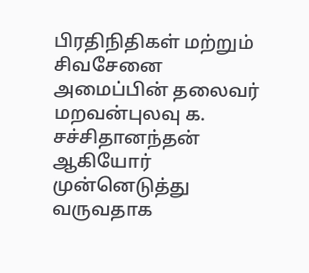பிரதிநிதிகள் மற்றும் சிவசேனை அமைப்பின் தலைவர் மறவன்புலவு க. சச்சிதானந்தன் ஆகியோர் முன்னெடுத்து வருவதாக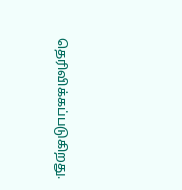தெரிவிக்கப்படுகிறது.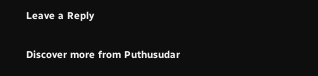Leave a Reply

Discover more from Puthusudar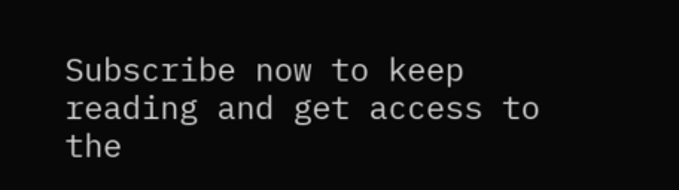Subscribe now to keep reading and get access to the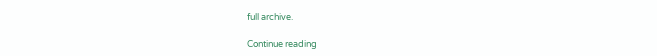full archive.

Continue reading